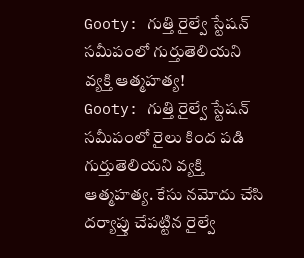Gooty: గుత్తి రైల్వే స్టేషన్ సమీపంలో గుర్తుతెలియని వ్యక్తి ఆత్మహత్య!
Gooty: గుత్తి రైల్వే స్టేషన్ సమీపంలో రైలు కింద పడి గుర్తుతెలియని వ్యక్తి ఆత్మహత్య. కేసు నమోదు చేసి దర్యాప్తు చేపట్టిన రైల్వే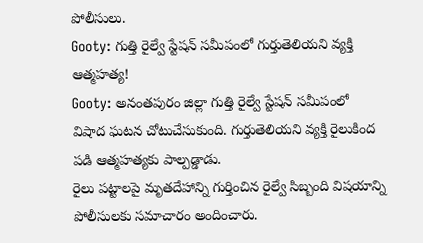పోలీసులు.
Gooty: గుత్తి రైల్వే స్టేషన్ సమీపంలో గుర్తుతెలియని వ్యక్తి ఆత్మహత్య!
Gooty: అనంతపురం జిల్లా గుత్తి రైల్వే స్టేషన్ సమీపంలో విషాద ఘటన చోటుచేసుకుంది. గుర్తుతెలియని వ్యక్తి రైలుకింద పడి ఆత్మహత్యకు పాల్పడ్డాడు.
రైలు పట్టాలపై మృతదేహాన్ని గుర్తించిన రైల్వే సిబ్బంది విషయాన్ని పోలీసులకు సమాచారం అందించారు.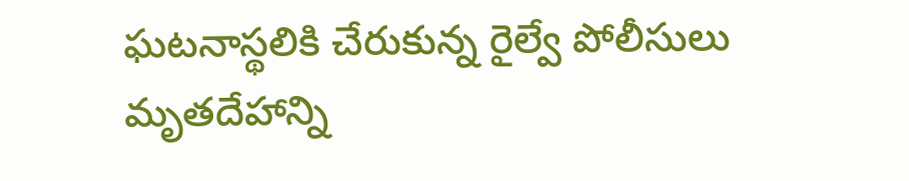ఘటనాస్థలికి చేరుకున్న రైల్వే పోలీసులు మృతదేహాన్ని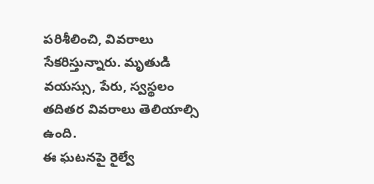పరిశీలించి, వివరాలు సేకరిస్తున్నారు. మృతుడి వయస్సు, పేరు, స్వస్థలం తదితర వివరాలు తెలియాల్సి ఉంది.
ఈ ఘటనపై రైల్వే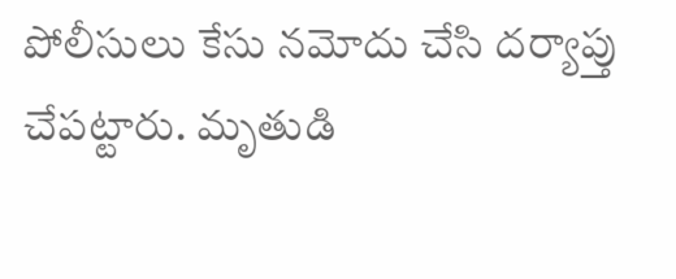పోలీసులు కేసు నమోదు చేసి దర్యాప్తు చేపట్టారు. మృతుడి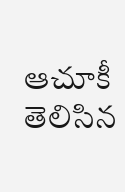ఆచూకీ తెలిసిన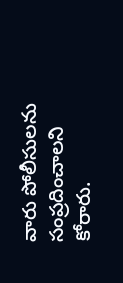వారు పోలీసులను సంప్రదించాలని కోరారు.